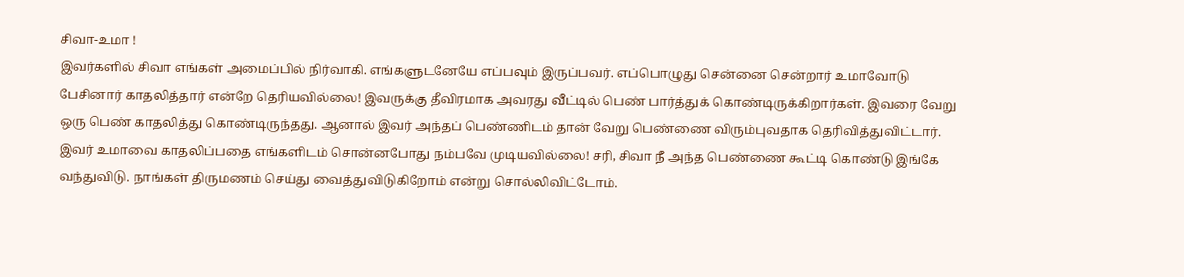சிவா-உமா !
இவர்களில் சிவா எங்கள் அமைப்பில் நிர்வாகி. எங்களுடனேயே எப்பவும் இருப்பவர். எப்பொழுது சென்னை சென்றார் உமாவோடு பேசினார் காதலித்தார் என்றே தெரியவில்லை! இவருக்கு தீவிரமாக அவரது வீட்டில் பெண் பார்த்துக் கொண்டிருக்கிறார்கள். இவரை வேறு ஒரு பெண் காதலித்து கொண்டிருந்தது. ஆனால் இவர் அந்தப் பெண்ணிடம் தான் வேறு பெண்ணை விரும்புவதாக தெரிவித்துவிட்டார். இவர் உமாவை காதலிப்பதை எங்களிடம் சொன்னபோது நம்பவே முடியவில்லை! சரி, சிவா நீ அந்த பெண்ணை கூட்டி கொண்டு இங்கே வந்துவிடு. நாங்கள் திருமணம் செய்து வைத்துவிடுகிறோம் என்று சொல்லிவிட்டோம்.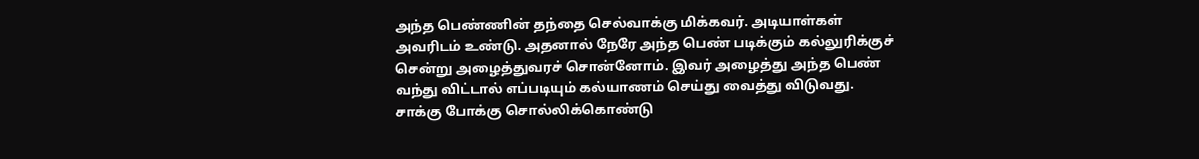அந்த பெண்ணின் தந்தை செல்வாக்கு மிக்கவர். அடியாள்கள் அவரிடம் உண்டு. அதனால் நேரே அந்த பெண் படிக்கும் கல்லுரிக்குச் சென்று அழைத்துவரச் சொன்னோம். இவர் அழைத்து அந்த பெண் வந்து விட்டால் எப்படியும் கல்யாணம் செய்து வைத்து விடுவது. சாக்கு போக்கு சொல்லிக்கொண்டு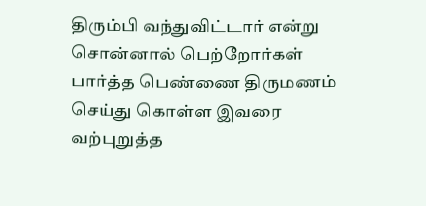திரும்பி வந்துவிட்டார் என்று சொன்னால் பெற்றோர்கள் பார்த்த பெண்ணை திருமணம் செய்து கொள்ள இவரை வற்புறுத்த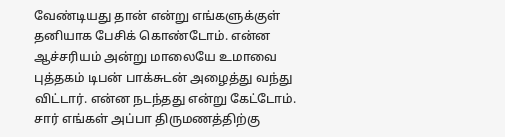வேண்டியது தான் என்று எங்களுக்குள் தனியாக பேசிக் கொண்டோம். என்ன ஆச்சரியம் அன்று மாலையே உமாவை புத்தகம் டிபன் பாக்சுடன் அழைத்து வந்து விட்டார். என்ன நடந்தது என்று கேட்டோம். சார் எங்கள் அப்பா திருமணத்திற்கு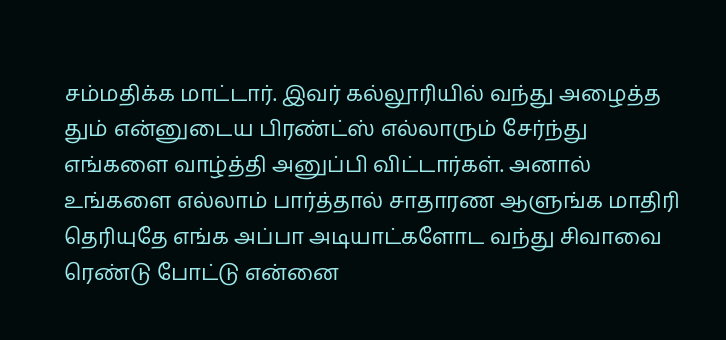சம்மதிக்க மாட்டார். இவர் கல்லூரியில் வந்து அழைத்த தும் என்னுடைய பிரண்ட்ஸ் எல்லாரும் சேர்ந்து எங்களை வாழ்த்தி அனுப்பி விட்டார்கள். அனால் உங்களை எல்லாம் பார்த்தால் சாதாரண ஆளுங்க மாதிரி தெரியுதே எங்க அப்பா அடியாட்களோட வந்து சிவாவை ரெண்டு போட்டு என்னை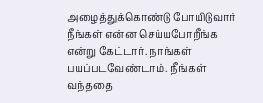அழைத்துக்கொண்டு போயிடுவார் நீங்கள் என்ன செய்யபோறீங்க என்று கேட்டார். நாங்கள் பயப்படவேண்டாம். நீங்கள் வந்ததை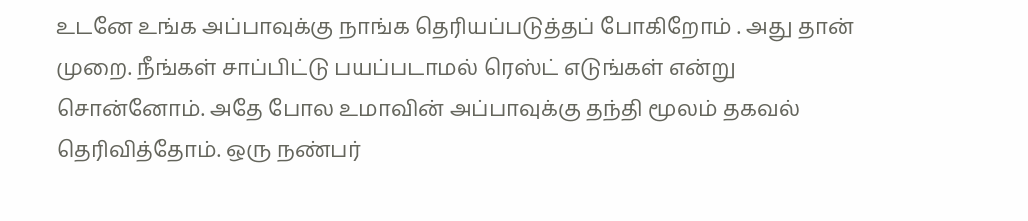உடனே உங்க அப்பாவுக்கு நாங்க தெரியப்படுத்தப் போகிறோம் . அது தான் முறை. நீங்கள் சாப்பிட்டு பயப்படாமல் ரெஸ்ட் எடுங்கள் என்று சொன்னோம். அதே போல உமாவின் அப்பாவுக்கு தந்தி மூலம் தகவல் தெரிவித்தோம். ஒரு நண்பர்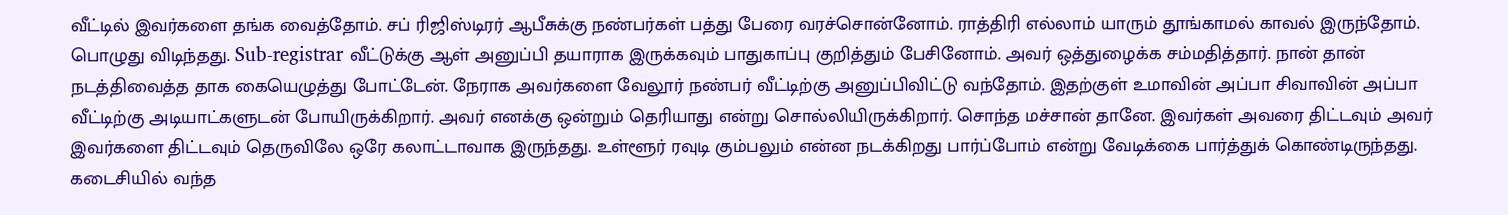வீட்டில் இவர்களை தங்க வைத்தோம். சப் ரிஜிஸ்டிரர் ஆபீசுக்கு நண்பர்கள் பத்து பேரை வரச்சொன்னோம். ராத்திரி எல்லாம் யாரும் தூங்காமல் காவல் இருந்தோம். பொழுது விடிந்தது. Sub-registrar வீட்டுக்கு ஆள் அனுப்பி தயாராக இருக்கவும் பாதுகாப்பு குறித்தும் பேசினோம். அவர் ஒத்துழைக்க சம்மதித்தார். நான் தான் நடத்திவைத்த தாக கையெழுத்து போட்டேன். நேராக அவர்களை வேலூர் நண்பர் வீட்டிற்கு அனுப்பிவிட்டு வந்தோம். இதற்குள் உமாவின் அப்பா சிவாவின் அப்பா வீட்டிற்கு அடியாட்களுடன் போயிருக்கிறார். அவர் எனக்கு ஒன்றும் தெரியாது என்று சொல்லியிருக்கிறார். சொந்த மச்சான் தானே. இவர்கள் அவரை திட்டவும் அவர் இவர்களை திட்டவும் தெருவிலே ஒரே கலாட்டாவாக இருந்தது. உள்ளூர் ரவுடி கும்பலும் என்ன நடக்கிறது பார்ப்போம் என்று வேடிக்கை பார்த்துக் கொண்டிருந்தது. கடைசியில் வந்த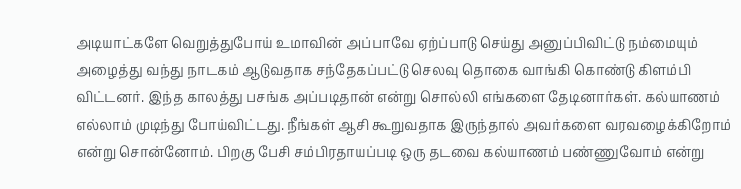அடியாட்களே வெறுத்துபோய் உமாவின் அப்பாவே ஏற்ப்பாடு செய்து அனுப்பிவிட்டு நம்மையும் அழைத்து வந்து நாடகம் ஆடுவதாக சந்தேகப்பட்டு செலவு தொகை வாங்கி கொண்டு கிளம்பி விட்டனர். இந்த காலத்து பசங்க அப்படிதான் என்று சொல்லி எங்களை தேடினார்கள். கல்யாணம் எல்லாம் முடிந்து போய்விட்டது. நீங்கள் ஆசி கூறுவதாக இருந்தால் அவர்களை வரவழைக்கிறோம் என்று சொன்னோம். பிறகு பேசி சம்பிரதாயப்படி ஒரு தடவை கல்யாணம் பண்ணுவோம் என்று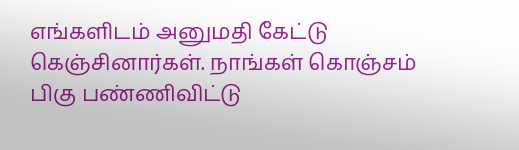எங்களிடம் அனுமதி கேட்டு கெஞ்சினார்கள். நாங்கள் கொஞ்சம் பிகு பண்ணிவிட்டு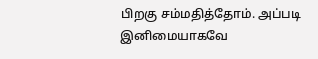பிறகு சம்மதித்தோம். அப்படி இனிமையாகவே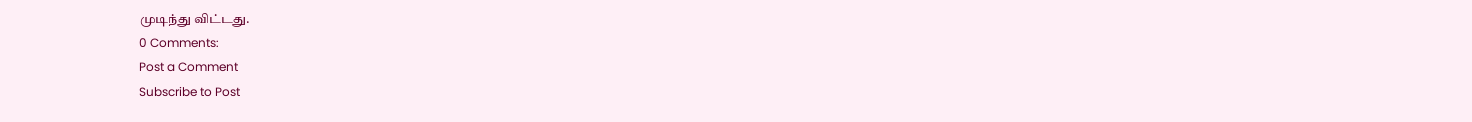முடிந்து விட்டது.
0 Comments:
Post a Comment
Subscribe to Post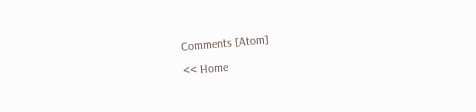Comments [Atom]
<< Home